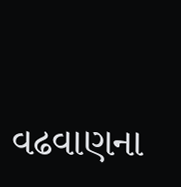વઢવાણના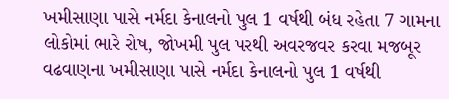ખમીસાણા પાસે નર્મદા કેનાલનો પુલ 1 વર્ષથી બંધ રહેતા 7 ગામના લોકોમાં ભારે રોષ, જોખમી પુલ પરથી અવરજવર કરવા મજબૂર વઢવાણના ખમીસાણા પાસે નર્મદા કેનાલનો પુલ 1 વર્ષથી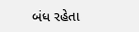બંધ રહેતા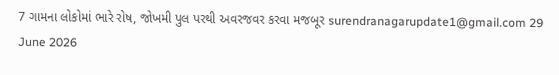7 ગામના લોકોમાં ભારે રોષ, જોખમી પુલ પરથી અવરજવર કરવા મજબૂર surendranagarupdate1@gmail.com 29 June 2026